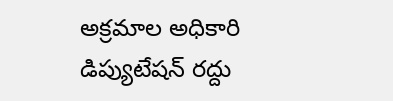అక్రమాల అధికారి డిప్యుటేషన్ రద్దు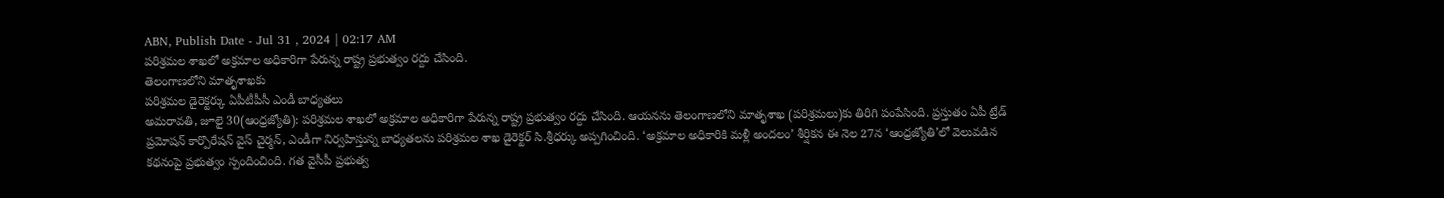ABN, Publish Date - Jul 31 , 2024 | 02:17 AM
పరిశ్రమల శాఖలో అక్రమాల అధికారిగా పేరున్న రాష్ట్ర ప్రభుత్వం రద్దు చేసింది.
తెలంగాణలోని మాతృశాఖకు
పరిశ్రమల డైరెక్టర్కు ఏపీటీపీసీ ఎండీ బాధ్యతలు
అమరావతి, జూలై 30(ఆంధ్రజ్యోతి): పరిశ్రమల శాఖలో అక్రమాల అధికారిగా పేరున్న రాష్ట్ర ప్రభుత్వం రద్దు చేసింది. ఆయనను తెలంగాణలోని మాతృశాఖ (పరిశ్రమలు)కు తిరిగి పంపేసింది. ప్రస్తుతం ఏపీ ట్రేడ్ ప్రమోషన్ కార్పొరేషన్ వైస్ చైర్మన్, ఎండీగా నిర్వహిస్తున్న బాధ్యతలను పరిశ్రమల శాఖ డైరెక్టర్ సి.శ్రీధర్కు అప్పగించింది. ‘అక్రమాల అధికారికి మళ్లీ అందలం’ శీర్షికన ఈ నెల 27న ‘ఆంధ్రజ్యోతి’లో వెలువడిన కథనంపై ప్రభుత్వం స్పందించింది. గత వైసీపీ ప్రభుత్వ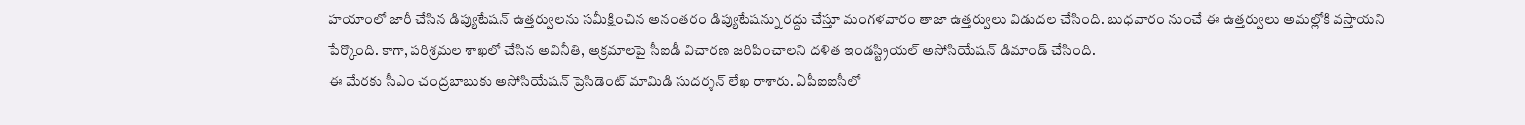హయాంలో జారీ చేసిన డిప్యుటేషన్ ఉత్తర్వులను సమీక్షించిన అనంతరం డిప్యుటేషన్ను రద్దు చేస్తూ మంగళవారం తాజా ఉత్తర్వులు విడుదల చేసింది. బుధవారం నుంచే ఈ ఉత్తర్వులు అమల్లోకి వస్తాయని పేర్కొంది. కాగా, పరిశ్రమల శాఖలో చేసిన అవినీతి, అక్రమాలపై సీఐడీ విచారణ జరిపించాలని దళిత ఇండస్ట్రియల్ అసోసియేషన్ డిమాండ్ చేసింది.
ఈ మేరకు సీఎం చంద్రబాబుకు అసోసియేషన్ ప్రెసిడెంట్ మామిడి సుదర్శన్ లేఖ రాశారు. ఏపీఐఐసీలో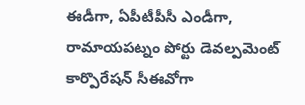ఈడీగా, ఏపీటీపీసీ ఎండీగా, రామాయపట్నం పోర్టు డెవల్పమెంట్ కార్పొరేషన్ సీఈవోగా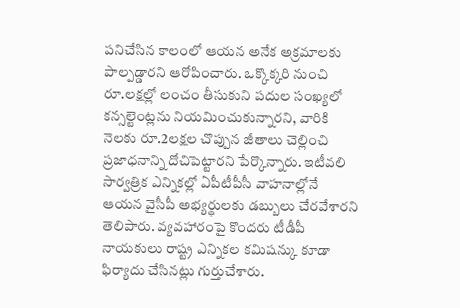పనిచేసిన కాలంలో ఆయన అనేక అక్రమాలకు పాల్పడ్డారని ఆరోపించారు. ఒక్కొక్కరి నుంచి రూ.లక్షల్లో లంచం తీసుకుని పదుల సంఖ్యలో కన్సల్టెంట్లను నియమించుకున్నారని, వారికి నెలకు రూ.2లక్షల చొప్పున జీతాలు చెల్లించి ప్రజాధనాన్ని దోచిపెట్టారని పేర్కొన్నారు. ఇటీవలి సార్వత్రిక ఎన్నికల్లో ఏపీటీపీసీ వాహనాల్లోనే ఆయన వైసీపీ అభ్యర్థులకు డబ్బులు చేరవేశారని తెలిపారు. వ్యవహారంపై కొందరు టీడీపీ నాయకులు రాష్ట్ర ఎన్నికల కమిషన్కు కూడా ఫిర్యాదు చేసినట్లు గుర్తుచేశారు.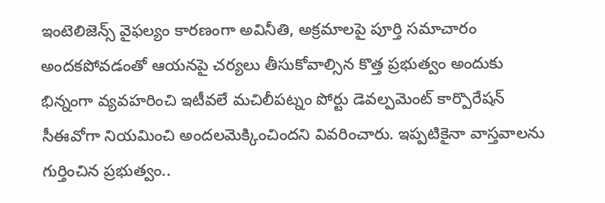ఇంటెలిజెన్స్ వైఫల్యం కారణంగా అవినీతి, అక్రమాలపై పూర్తి సమాచారం అందకపోవడంతో ఆయనపై చర్యలు తీసుకోవాల్సిన కొత్త ప్రభుత్వం అందుకు భిన్నంగా వ్యవహరించి ఇటీవలే మచిలీపట్నం పోర్టు డెవల్పమెంట్ కార్పొరేషన్ సీఈవోగా నియమించి అందలమెక్కించిందని వివరించారు. ఇప్పటికైనా వాస్తవాలను గుర్తించిన ప్రభుత్వం..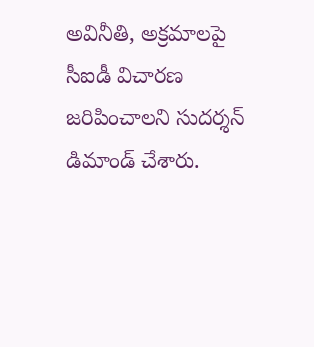అవినీతి, అక్రమాలపై సీఐడీ విచారణ జరిపించాలని సుదర్శన్ డిమాండ్ చేశారు.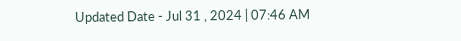Updated Date - Jul 31 , 2024 | 07:46 AM